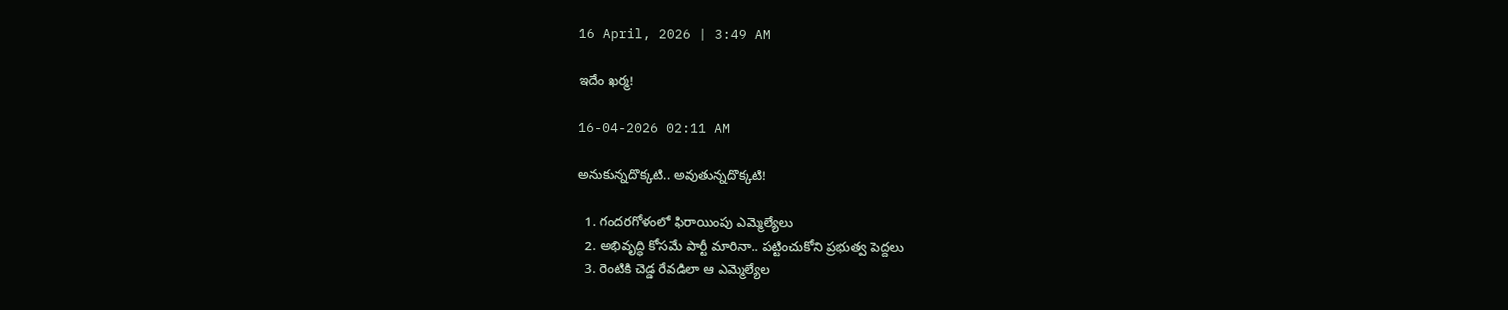16 April, 2026 | 3:49 AM

ఇదేం ఖర్మ!

16-04-2026 02:11 AM

అనుకున్నదొక్కటి.. అవుతున్నదొక్కటి!

  1. గందరగోళంలో ఫిరాయింపు ఎమ్మెల్యేలు
  2. అభివృద్ధి కోసమే పార్టీ మారినా.. పట్టించుకోని ప్రభుత్వ పెద్దలు
  3. రెంటికి చెడ్డ రేవడిలా ఆ ఎమ్మెల్యేల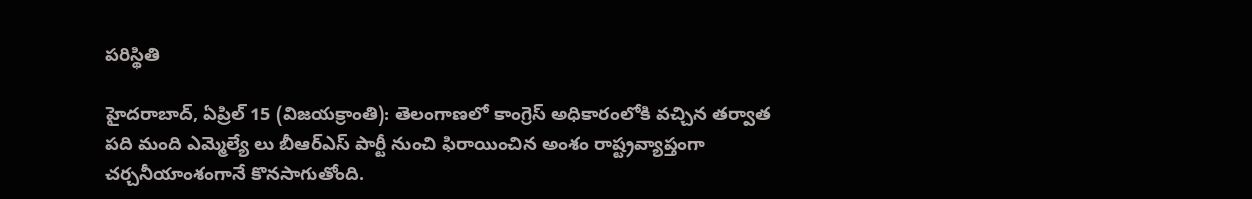పరిస్థితి

హైదరాబాద్, ఏప్రిల్ 15 (విజయక్రాంతి): తెలంగాణలో కాంగ్రెస్ అధికారంలోకి వచ్చిన తర్వాత పది మంది ఎమ్మెల్యే లు బీఆర్‌ఎస్ పార్టీ నుంచి ఫిరాయించిన అంశం రాష్ట్రవ్యాప్తంగా చర్చనీయాంశంగానే కొనసాగుతోంది.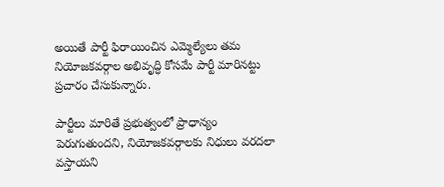అయితే పార్టీ ఫిరాయించిన ఎమ్మెల్యేలు తమ నియోజకవర్గాల అభివృద్ధి కోసమే పార్టీ మారినట్టు ప్రచారం చేసుకున్నారు.

పార్టీలు మారితే ప్రభుత్వంలో ప్రాధాన్యం పెరుగుతుందని, నియోజకవర్గాలకు నిధులు వరదలా వస్తాయని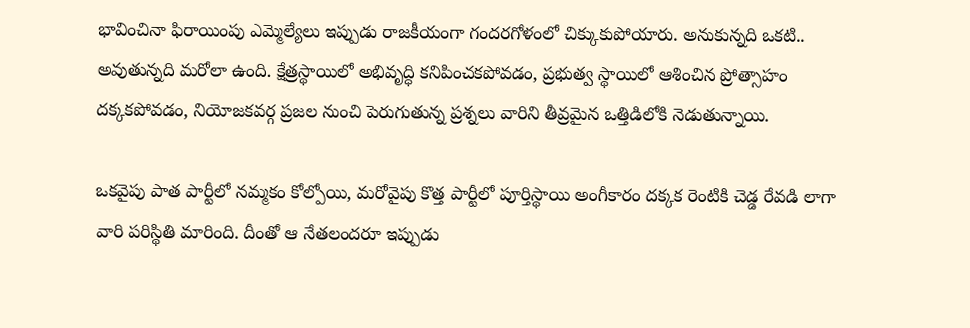భావించినా ఫిరాయింపు ఎమ్మెల్యేలు ఇప్పుడు రాజకీయంగా గందరగోళంలో చిక్కుకుపోయారు. అనుకున్నది ఒకటి.. అవుతున్నది మరోలా ఉంది. క్షేత్రస్థాయిలో అభివృద్ధి కనిపించకపోవడం, ప్రభుత్వ స్థాయిలో ఆశించిన ప్రోత్సాహం దక్కకపోవడం, నియోజకవర్గ ప్రజల నుంచి పెరుగుతున్న ప్రశ్నలు వారిని తీవ్రమైన ఒత్తిడిలోకి నెడుతున్నాయి.

ఒకవైపు పాత పార్టీలో నమ్మకం కోల్పోయి, మరోవైపు కొత్త పార్టీలో పూర్తిస్థాయి అంగీకారం దక్కక రెంటికి చెడ్డ రేవడి లాగా వారి పరిస్థితి మారింది. దీంతో ఆ నేతలందరూ ఇప్పుడు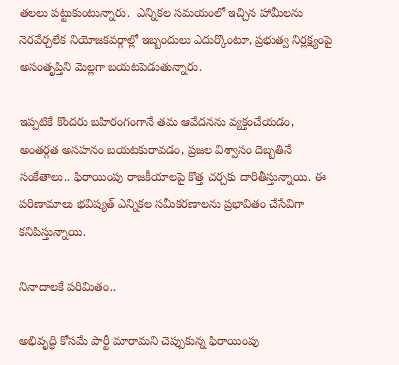తలలు పట్టుకుంటున్నారు.  ఎన్నికల సమయంలో ఇచ్చిన హామీలను నెరవేర్చలేక నియోజకవర్గాల్లో ఇబ్బందులు ఎదుర్కొంటూ, ప్రభుత్వ నిర్లక్ష్యంపై అసంతృప్తిని మెల్లగా బయటపెడుతున్నారు.

ఇప్పటికే కొందరు బహిరంగంగానే తమ ఆవేదనను వ్యక్తంచేయడం, అంతర్గత అసహనం బయటకురావడం, ప్రజల విశ్వాసం దెబ్బతినే సంకేతాలు.. ఫిరాయింపు రాజకీయాలపై కొత్త చర్చకు దారితీస్తున్నాయి. ఈ పరిణామాలు భవిష్యత్ ఎన్నికల సమీకరణాలను ప్రభావితం చేసేవిగా కనిపిస్తున్నాయి.

నినాదాలకే పరిమితం..

అభివృద్ధి కోసమే పార్టీ మారామని చెప్పుకున్న ఫిరాయింపు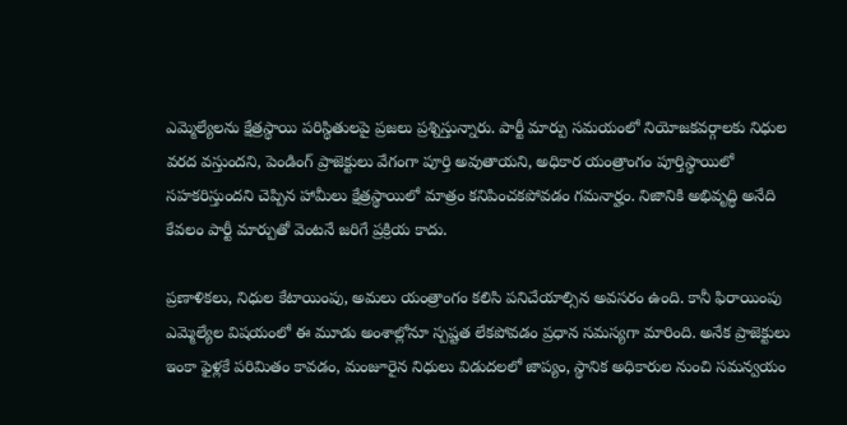ఎమ్మెల్యేలను క్షేత్రస్థాయి పరిస్థితులపై ప్రజలు ప్రశ్నిస్తున్నారు. పార్టీ మార్పు సమయంలో నియోజకవర్గాలకు నిధుల వరద వస్తుందని, పెండింగ్ ప్రాజెక్టులు వేగంగా పూర్తి అవుతాయని, అధికార యంత్రాంగం పూర్తిస్థాయిలో సహకరిస్తుందని చెప్పిన హామీలు క్షేత్రస్థాయిలో మాత్రం కనిపించకపోవడం గమనార్హం. నిజానికి అభివృద్ధి అనేది కేవలం పార్టీ మార్పుతో వెంటనే జరిగే ప్రక్రియ కాదు.

ప్రణాళికలు, నిధుల కేటాయింపు, అమలు యంత్రాంగం కలిసి పనిచేయాల్సిన అవసరం ఉంది. కానీ ఫిరాయింపు ఎమ్మెల్యేల విషయంలో ఈ మూడు అంశాల్లోనూ స్పష్టత లేకపోవడం ప్రధాన సమస్యగా మారింది. అనేక ప్రాజెక్టులు ఇంకా ఫైళ్లకే పరిమితం కావడం, మంజూరైన నిధులు విడుదలలో జాప్యం, స్థానిక అధికారుల నుంచి సమన్వయం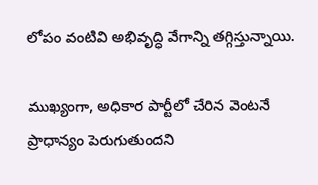లోపం వంటివి అభివృద్ధి వేగాన్ని తగ్గిస్తున్నాయి.

ముఖ్యంగా, అధికార పార్టీలో చేరిన వెంటనే ప్రాధాన్యం పెరుగుతుందని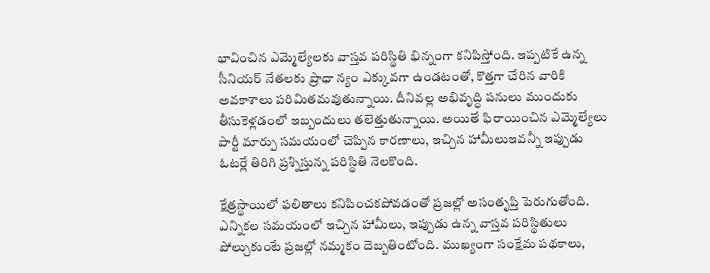భావించిన ఎమ్మెల్యేలకు వాస్తవ పరిస్థితి భిన్నంగా కనిపిస్తోంది. ఇప్పటికే ఉన్న సీనియర్ నేతలకు ప్రాధా న్యం ఎక్కువగా ఉండటంతో, కొత్తగా చేరిన వారికి అవకాశాలు పరిమితమవుతున్నాయి. దీనివల్ల అభివృద్ధి పనులు ముందుకు తీసుకెళ్లడంలో ఇబ్బందులు తలెత్తుతున్నాయి. అయితే ఫిరాయించిన ఎమ్మెల్యేలు పార్టీ మార్పు సమయంలో చెప్పిన కారణాలు, ఇచ్చిన హామీలుఇవన్నీ ఇప్పుడు ఓటర్లే తిరిగి ప్రశ్నిస్తున్న పరిస్థితి నెలకొంది.

క్షేత్రస్థాయిలో ఫలితాలు కనిపించకపోవడంతో ప్రజల్లో అసంతృప్తి పెరుగుతోంది. ఎన్నికల సమయంలో ఇచ్చిన హామీలు, ఇప్పుడు ఉన్న వాస్తవ పరిస్థితులు పోల్చుకుంటే ప్రజల్లో నమ్మకం దెబ్బతింటోంది. ముఖ్యంగా సంక్షేమ పథకాలు,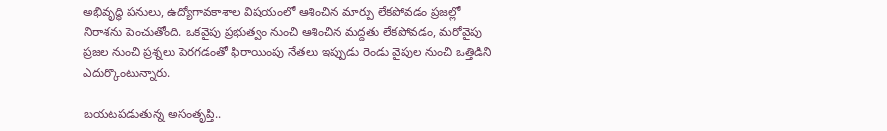అభివృద్ధి పనులు, ఉద్యోగావకాశాల విషయంలో ఆశించిన మార్పు లేకపోవడం ప్రజల్లో నిరాశను పెంచుతోంది. ఒకవైపు ప్రభుత్వం నుంచి ఆశించిన మద్దతు లేకపోవడం, మరోవైపు ప్రజల నుంచి ప్రశ్నలు పెరగడంతో ఫిరాయింపు నేతలు ఇప్పుడు రెండు వైపుల నుంచి ఒత్తిడిని ఎదుర్కొంటున్నారు.

బయటపడుతున్న అసంతృప్తి..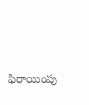ఫిరాయింపు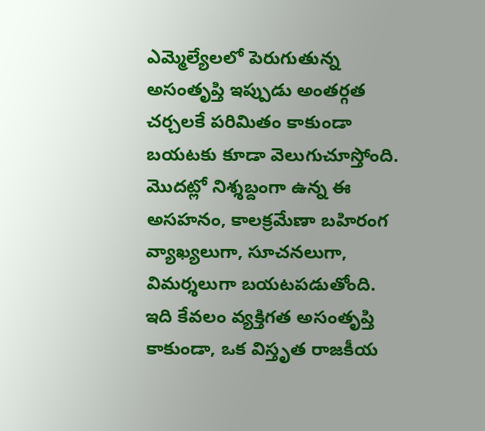ఎమ్మెల్యేలలో పెరుగుతున్న అసంతృప్తి ఇప్పుడు అంతర్గత చర్చలకే పరిమితం కాకుండా బయటకు కూడా వెలుగుచూస్తోంది. మొదట్లో నిశ్శబ్దంగా ఉన్న ఈ అసహనం, కాలక్రమేణా బహిరంగ వ్యాఖ్యలుగా, సూచనలుగా, విమర్శలుగా బయటపడుతోంది. ఇది కేవలం వ్యక్తిగత అసంతృప్తి కాకుండా, ఒక విస్తృత రాజకీయ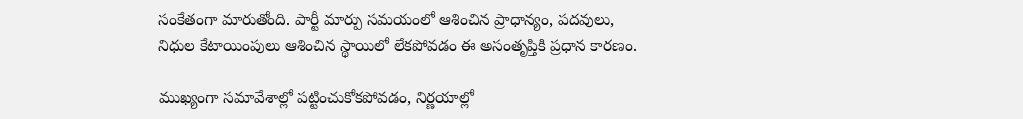సంకేతంగా మారుతోంది. పార్టీ మార్పు సమయంలో ఆశించిన ప్రాధాన్యం, పదవులు, నిధుల కేటాయింపులు ఆశించిన స్థాయిలో లేకపోవడం ఈ అసంతృప్తికి ప్రధాన కారణం.

ముఖ్యంగా సమావేశాల్లో పట్టించుకోకపోవడం, నిర్ణయాల్లో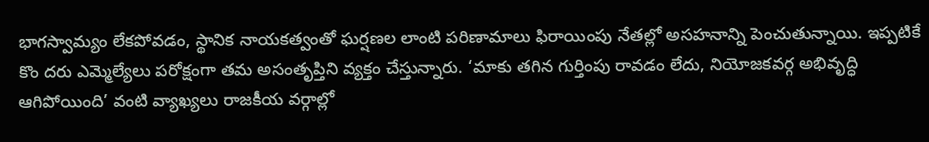భాగస్వామ్యం లేకపోవడం, స్థానిక నాయకత్వంతో ఘర్షణల లాంటి పరిణామాలు ఫిరాయింపు నేతల్లో అసహనాన్ని పెంచుతున్నాయి. ఇప్పటికే కొం దరు ఎమ్మెల్యేలు పరోక్షంగా తమ అసంతృప్తిని వ్యక్తం చేస్తున్నారు. ‘మాకు తగిన గుర్తింపు రావడం లేదు, నియోజకవర్గ అభివృద్ధి ఆగిపోయింది’ వంటి వ్యాఖ్యలు రాజకీయ వర్గాల్లో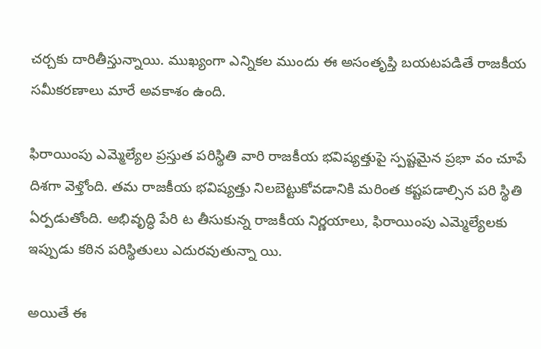చర్చకు దారితీస్తున్నాయి. ముఖ్యంగా ఎన్నికల ముందు ఈ అసంతృప్తి బయటపడితే రాజకీయ సమీకరణాలు మారే అవకాశం ఉంది.

ఫిరాయింపు ఎమ్మెల్యేల ప్రస్తుత పరిస్థితి వారి రాజకీయ భవిష్యత్తుపై స్పష్టమైన ప్రభా వం చూపే దిశగా వెళ్తోంది. తమ రాజకీయ భవిష్యత్తు నిలబెట్టుకోవడానికి మరింత కష్టపడాల్సిన పరి స్థితి ఏర్పడుతోంది. అభివృద్ధి పేరి ట తీసుకున్న రాజకీయ నిర్ణయాలు, ఫిరాయింపు ఎమ్మెల్యేలకు ఇప్పుడు కఠిన పరిస్థితులు ఎదురవుతున్నా యి.

అయితే ఈ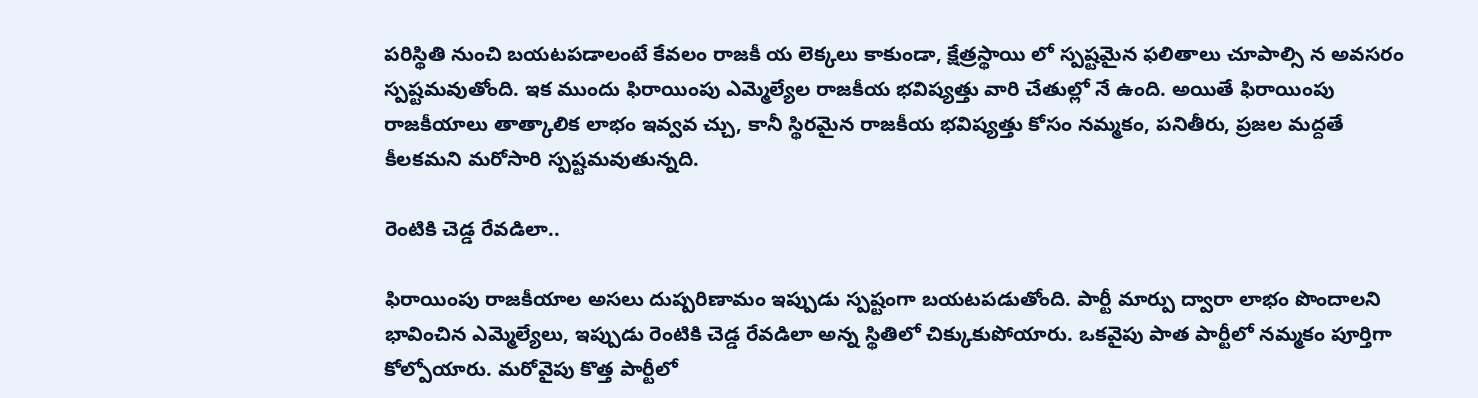పరిస్థితి నుంచి బయటపడాలంటే కేవలం రాజకీ య లెక్కలు కాకుండా, క్షేత్రస్థాయి లో స్పష్టమైన ఫలితాలు చూపాల్సి న అవసరం స్పష్టమవుతోంది. ఇక ముందు ఫిరాయింపు ఎమ్మెల్యేల రాజకీయ భవిష్యత్తు వారి చేతుల్లో నే ఉంది. అయితే ఫిరాయింపు రాజకీయాలు తాత్కాలిక లాభం ఇవ్వవ చ్చు, కానీ స్థిరమైన రాజకీయ భవిష్యత్తు కోసం నమ్మకం, పనితీరు, ప్రజల మద్దతే కీలకమని మరోసారి స్పష్టమవుతున్నది.

రెంటికి చెడ్డ రేవడిలా..

ఫిరాయింపు రాజకీయాల అసలు దుష్పరిణామం ఇప్పుడు స్పష్టంగా బయటపడుతోంది. పార్టీ మార్పు ద్వారా లాభం పొందాలని భావించిన ఎమ్మెల్యేలు, ఇప్పుడు రెంటికి చెడ్డ రేవడిలా అన్న స్థితిలో చిక్కుకుపోయారు. ఒకవైపు పాత పార్టీలో నమ్మకం పూర్తిగా కోల్పోయారు. మరోవైపు కొత్త పార్టీలో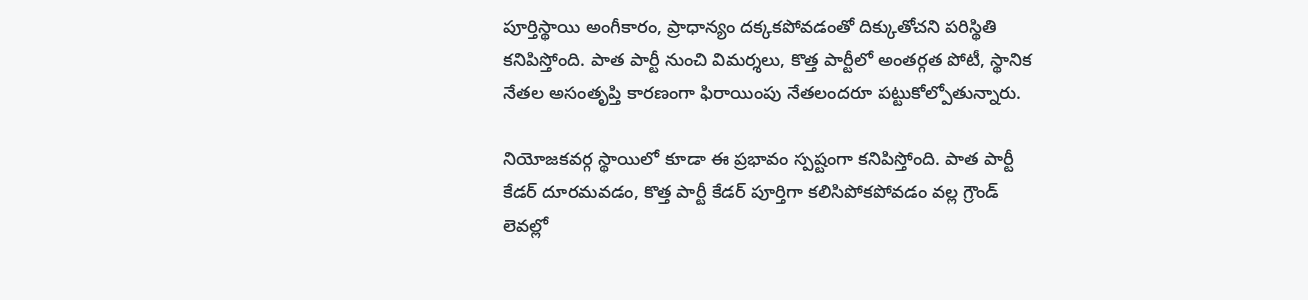పూర్తిస్థాయి అంగీకారం, ప్రాధాన్యం దక్కకపోవడంతో దిక్కుతోచని పరిస్థితి కనిపిస్తోంది. పాత పార్టీ నుంచి విమర్శలు, కొత్త పార్టీలో అంతర్గత పోటీ, స్థానిక నేతల అసంతృప్తి కారణంగా ఫిరాయింపు నేతలందరూ పట్టుకోల్పోతున్నారు.

నియోజకవర్గ స్థాయిలో కూడా ఈ ప్రభావం స్పష్టంగా కనిపిస్తోంది. పాత పార్టీ కేడర్ దూరమవడం, కొత్త పార్టీ కేడర్ పూర్తిగా కలిసిపోకపోవడం వల్ల గ్రౌండ్ లెవల్లో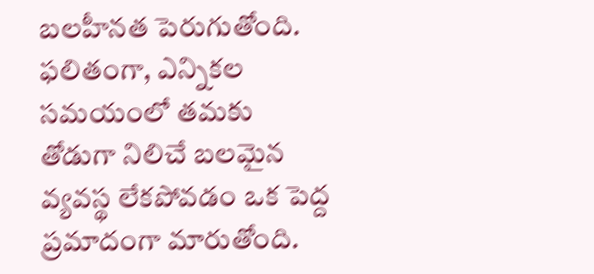బలహీనత పెరుగుతోంది. ఫలితంగా, ఎన్నికల సమయంలో తమకు తోడుగా నిలిచే బలమైన వ్యవస్థ లేకపోవడం ఒక పెద్ద ప్రమాదంగా మారుతోంది.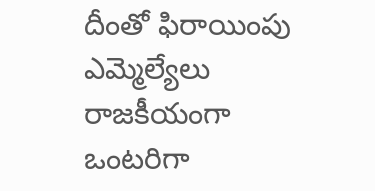దీంతో ఫిరాయింపు ఎమ్మెల్యేలు రాజకీయంగా ఒంటరిగా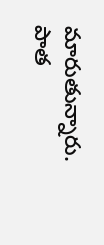మారుతున్నారు. పాత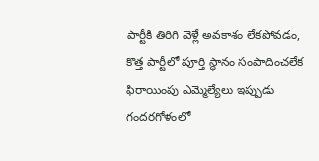పార్టీకి తిరిగి వెళ్లే అవకాశం లేకపోవడం, కొత్త పార్టీలో పూర్తి స్థానం సంపాదించలేక ఫిరాయింపు ఎమ్మెల్యేలు ఇప్పుడు గందరగోళంలో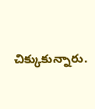చిక్కుకున్నారు.